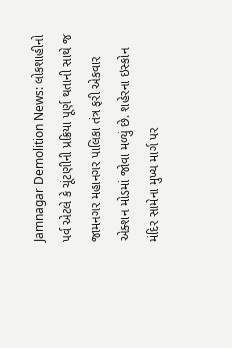Jamnagar Demolition News: લોકશાહીનો પર્વ એટલે કે ચૂંટણીની પ્રક્રિયા પૂર્ણ થતાની સાથે જ જામનગર મહાનગર પાલિકા તંત્ર ફરી એકવાર એક્શન મોડમાં જોવા મળ્યું છે. શહેરના ઇસ્કોન મંદિર સામેના મુખ્ય માર્ગ પર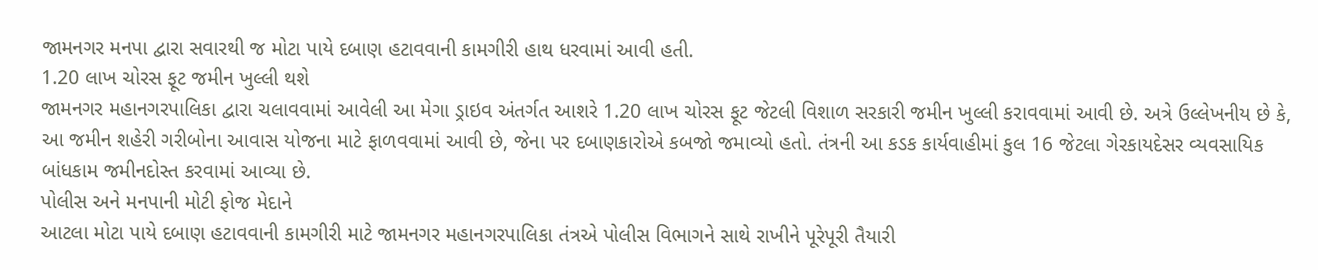જામનગર મનપા દ્વારા સવારથી જ મોટા પાયે દબાણ હટાવવાની કામગીરી હાથ ધરવામાં આવી હતી.
1.20 લાખ ચોરસ ફૂટ જમીન ખુલ્લી થશે
જામનગર મહાનગરપાલિકા દ્વારા ચલાવવામાં આવેલી આ મેગા ડ્રાઇવ અંતર્ગત આશરે 1.20 લાખ ચોરસ ફૂટ જેટલી વિશાળ સરકારી જમીન ખુલ્લી કરાવવામાં આવી છે. અત્રે ઉલ્લેખનીય છે કે, આ જમીન શહેરી ગરીબોના આવાસ યોજના માટે ફાળવવામાં આવી છે, જેના પર દબાણકારોએ કબજો જમાવ્યો હતો. તંત્રની આ કડક કાર્યવાહીમાં કુલ 16 જેટલા ગેરકાયદેસર વ્યવસાયિક બાંધકામ જમીનદોસ્ત કરવામાં આવ્યા છે.
પોલીસ અને મનપાની મોટી ફોજ મેદાને
આટલા મોટા પાયે દબાણ હટાવવાની કામગીરી માટે જામનગર મહાનગરપાલિકા તંત્રએ પોલીસ વિભાગને સાથે રાખીને પૂરેપૂરી તૈયારી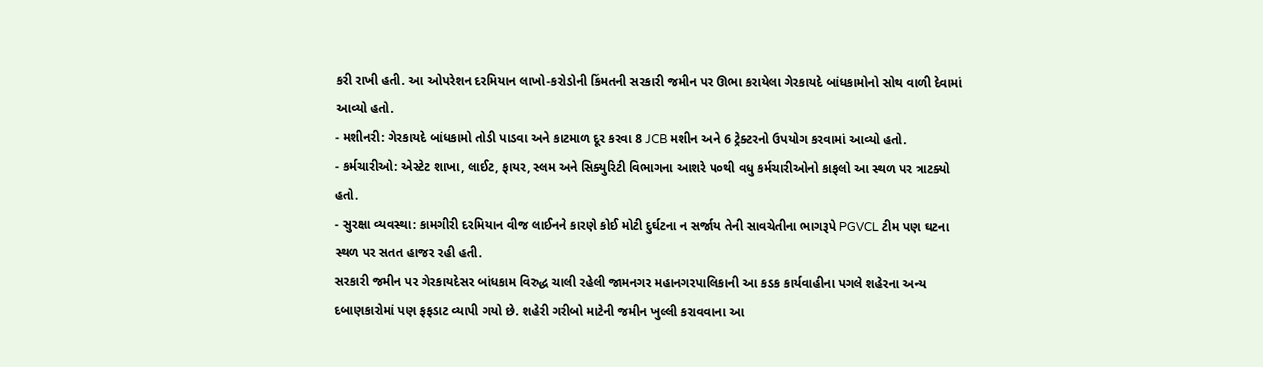કરી રાખી હતી. આ ઓપરેશન દરમિયાન લાખો-કરોડોની કિંમતની સરકારી જમીન પર ઊભા કરાયેલા ગેરકાયદે બાંધકામોનો સોથ વાળી દેવામાં આવ્યો હતો.
- મશીનરી: ગેરકાયદે બાંધકામો તોડી પાડવા અને કાટમાળ દૂર કરવા 8 JCB મશીન અને 6 ટ્રેક્ટરનો ઉપયોગ કરવામાં આવ્યો હતો.
- કર્મચારીઓ: એસ્ટેટ શાખા, લાઈટ, ફાયર, સ્લમ અને સિક્યુરિટી વિભાગના આશરે ૫૦થી વધુ કર્મચારીઓનો કાફલો આ સ્થળ પર ત્રાટક્યો હતો.
- સુરક્ષા વ્યવસ્થા: કામગીરી દરમિયાન વીજ લાઈનને કારણે કોઈ મોટી દુર્ઘટના ન સર્જાય તેની સાવચેતીના ભાગરૂપે PGVCL ટીમ પણ ઘટના સ્થળ પર સતત હાજર રહી હતી.
સરકારી જમીન પર ગેરકાયદેસર બાંધકામ વિરુદ્ધ ચાલી રહેલી જામનગર મહાનગરપાલિકાની આ કડક કાર્યવાહીના પગલે શહેરના અન્ય દબાણકારોમાં પણ ફફડાટ વ્યાપી ગયો છે. શહેરી ગરીબો માટેની જમીન ખુલ્લી કરાવવાના આ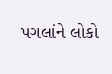પગલાંને લોકો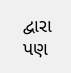દ્વારા પણ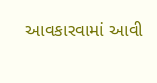આવકારવામાં આવી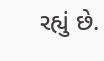રહ્યું છે.